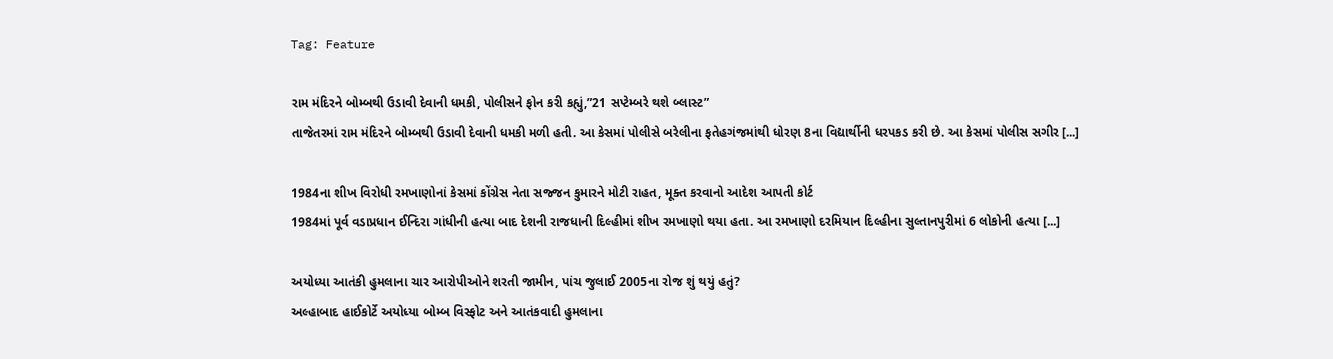Tag: Feature

રામ મંદિરને બોમ્બથી ઉડાવી દેવાની ધમકી, પોલીસને ફોન કરી કહ્યું,”21 સપ્ટેમ્બરે થશે બ્લાસ્ટ”
તાજેતરમાં રામ મંદિરને બોમ્બથી ઉડાવી દેવાની ધમકી મળી હતી. આ કેસમાં પોલીસે બરેલીના ફતેહગંજમાંથી ધોરણ 8ના વિદ્યાર્થીની ધરપકડ કરી છે. આ કેસમાં પોલીસ સગીર [...]

1984ના શીખ વિરોધી રમખાણોનાં કેસમાં કોંગ્રેસ નેતા સજ્જન કુમારને મોટી રાહત, મૂક્ત કરવાનો આદેશ આપતી કોર્ટ
1984માં પૂર્વ વડાપ્રધાન ઈન્દિરા ગાંધીની હત્યા બાદ દેશની રાજધાની દિલ્હીમાં શીખ રમખાણો થયા હતા. આ રમખાણો દરમિયાન દિલ્હીના સુલ્તાનપુરીમાં 6 લોકોની હત્યા [...]

અયોધ્યા આતંકી હુમલાના ચાર આરોપીઓને શરતી જામીન, પાંચ જુલાઈ 2005ના રોજ શું થયું હતું?
અલ્હાબાદ હાઈકોર્ટે અયોધ્યા બોમ્બ વિસ્ફોટ અને આતંકવાદી હુમલાના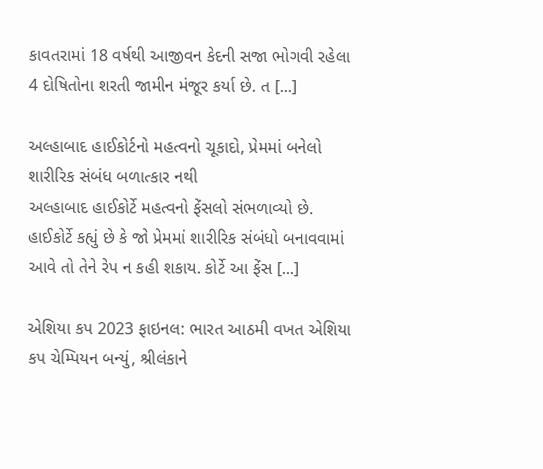કાવતરામાં 18 વર્ષથી આજીવન કેદની સજા ભોગવી રહેલા 4 દોષિતોના શરતી જામીન મંજૂર કર્યા છે. ત [...]

અલ્હાબાદ હાઈકોર્ટનો મહત્વનો ચૂકાદો, પ્રેમમાં બનેલો શારીરિક સંબંધ બળાત્કાર નથી
અલ્હાબાદ હાઈકોર્ટે મહત્વનો ફેંસલો સંભળાવ્યો છે. હાઈકોર્ટે કહ્યું છે કે જો પ્રેમમાં શારીરિક સંબંધો બનાવવામાં આવે તો તેને રેપ ન કહી શકાય. કોર્ટે આ ફેંસ [...]

એશિયા કપ 2023 ફાઇનલ: ભારત આઠમી વખત એશિયા કપ ચેમ્પિયન બન્યું, શ્રીલંકાને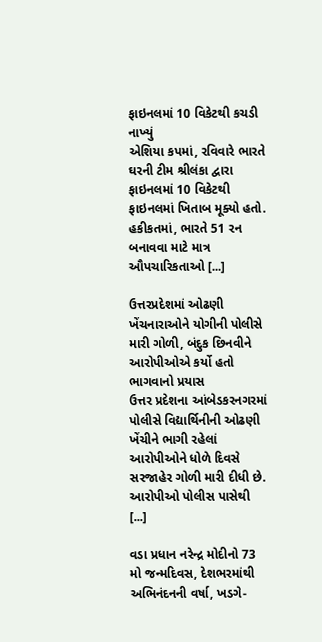ફાઇનલમાં 10 વિકેટથી કચડી નાખ્યું
એશિયા કપમાં, રવિવારે ભારતે ઘરની ટીમ શ્રીલંકા દ્વારા ફાઇનલમાં 10 વિકેટથી ફાઇનલમાં ખિતાબ મૂક્યો હતો. હકીકતમાં, ભારતે 51 રન બનાવવા માટે માત્ર ઔપચારિકતાઓ [...]

ઉત્તરપ્રદેશમાં ઓઢણી ખેંચનારાઓને યોગીની પોલીસે મારી ગોળી, બંદુક છિનવીને આરોપીઓએ કર્યો હતો ભાગવાનો પ્રયાસ
ઉત્તર પ્રદેશના આંબેડકરનગરમાં પોલીસે વિદ્યાર્થિનીની ઓઢણી ખેંચીને ભાગી રહેલાં આરોપીઓને ધોળે દિવસે સરજાહેર ગોળી મારી દીધી છે. આરોપીઓ પોલીસ પાસેથી [...]

વડા પ્રધાન નરેન્દ્ર મોદીનો 73 મો જન્મદિવસ, દેશભરમાંથી અભિનંદનની વર્ષા, ખડગે-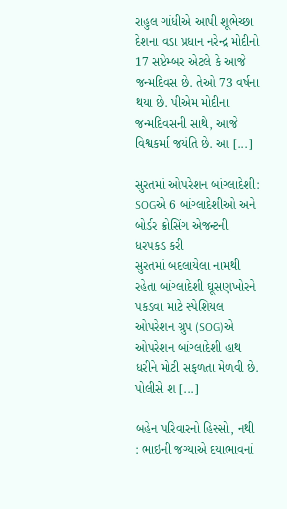રાહુલ ગાંધીએ આપી શૂભેચ્છા
દેશના વડા પ્રધાન નરેન્દ્ર મોદીનો 17 સપ્ટેમ્બર એટલે કે આજે જન્મદિવસ છે. તેઓ 73 વર્ષના થયા છે. પીએમ મોદીના જન્મદિવસની સાથે, આજે વિશ્વકર્મા જયંતિ છે. આ [...]

સુરતમાં ઓપરેશન બાંગ્લાદેશી: SOGએ 6 બાંગ્લાદેશીઓ અને બોર્ડર ક્રોસિંગ એજન્ટની ધરપકડ કરી
સુરતમાં બદલાયેલા નામથી રહેતા બાંગ્લાદેશી ઘૂસણખોરને પકડવા માટે સ્પેશિયલ ઓપરેશન ગ્રુપ (SOG)એ ઓપરેશન બાંગ્લાદેશી હાથ ધરીને મોટી સફળતા મેળવી છે. પોલીસે શ [...]

બહેન પરિવારનો હિસ્સો, નથી : ભાઇની જગ્યાએ દયાભાવનાં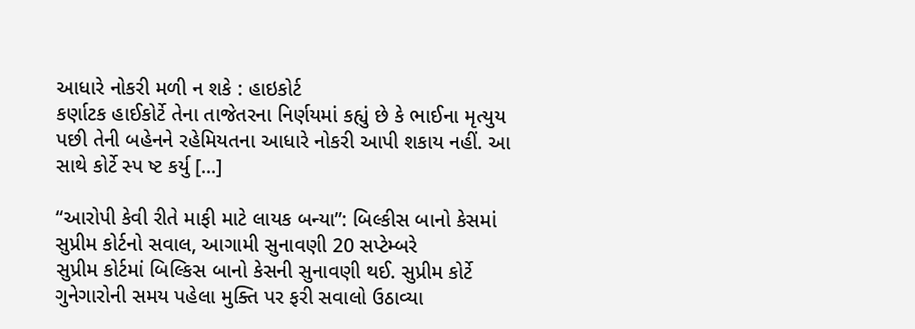આધારે નોકરી મળી ન શકે : હાઇકોર્ટ
કર્ણાટક હાઈકોર્ટે તેના તાજેતરના નિર્ણયમાં કહ્યું છે કે ભાઈના મૃત્યુય પછી તેની બહેનને રહેમિયતના આધારે નોકરી આપી શકાય નહીં. આ સાથે કોર્ટે સ્પ ષ્ટ કર્યુ [...]

“આરોપી કેવી રીતે માફી માટે લાયક બન્યા”: બિલ્કીસ બાનો કેસમાં સુપ્રીમ કોર્ટનો સવાલ, આગામી સુનાવણી 20 સપ્ટેમ્બરે
સુપ્રીમ કોર્ટમાં બિલ્કિસ બાનો કેસની સુનાવણી થઈ. સુપ્રીમ કોર્ટે ગુનેગારોની સમય પહેલા મુક્તિ પર ફરી સવાલો ઉઠાવ્યા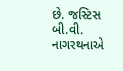છે. જસ્ટિસ બી.વી. નાગરથનાએ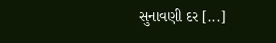સુનાવણી દર [...]